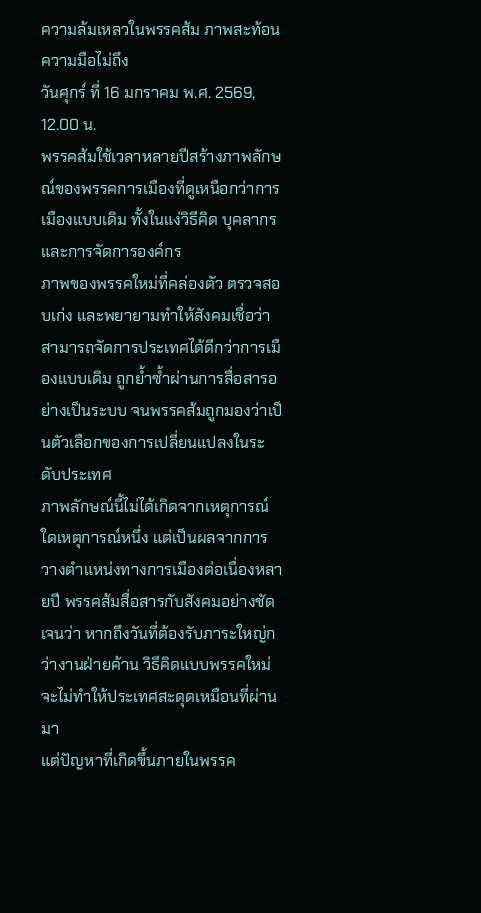ความล้มเหลวในพรรคส้ม ภาพสะท้อนความมือไม่ถึง
วันศุกร์ ที่ 16 มกราคม พ.ศ. 2569, 12.00 น.
พรรคส้มใช้เวลาหลายปีสร้างภาพลักษณ์ของพรรคการเมืองที่ดูเหนือกว่าการเมืองแบบเดิม ทั้งในแง่วิธีคิด บุคลากร และการจัดการองค์กร
ภาพของพรรคใหม่ที่คล่องตัว ตรวจสอบเก่ง และพยายามทำให้สังคมเชื่อว่าสามารถจัดการประเทศได้ดีกว่าการเมืองแบบเดิม ถูกย้ำซ้ำผ่านการสื่อสารอย่างเป็นระบบ จนพรรคส้มถูกมองว่าเป็นตัวเลือกของการเปลี่ยนแปลงในระดับประเทศ
ภาพลักษณ์นี้ไม่ได้เกิดจากเหตุการณ์ใดเหตุการณ์หนึ่ง แต่เป็นผลจากการวางตำแหน่งทางการเมืองต่อเนื่องหลายปี พรรคส้มสื่อสารกับสังคมอย่างชัดเจนว่า หากถึงวันที่ต้องรับภาระใหญ่กว่างานฝ่ายค้าน วิธีคิดแบบพรรคใหม่จะไม่ทำให้ประเทศสะดุดเหมือนที่ผ่านมา
แต่ปัญหาที่เกิดขึ้นภายในพรรค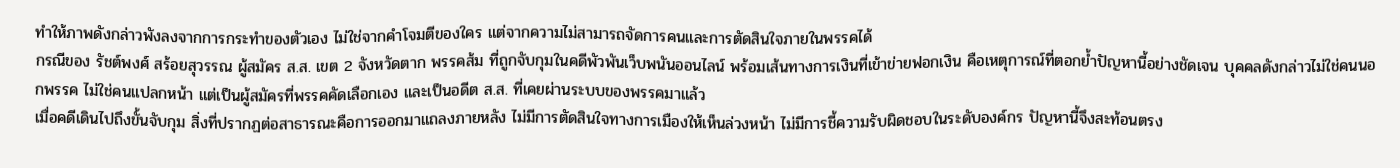ทำให้ภาพดังกล่าวพังลงจากการกระทำของตัวเอง ไม่ใช่จากคำโจมตีของใคร แต่จากความไม่สามารถจัดการคนและการตัดสินใจภายในพรรคได้
กรณีของ รัชต์พงศ์ สร้อยสุวรรณ ผู้สมัคร ส.ส. เขต 2 จังหวัดตาก พรรคส้ม ที่ถูกจับกุมในคดีพัวพันเว็บพนันออนไลน์ พร้อมเส้นทางการเงินที่เข้าข่ายฟอกเงิน คือเหตุการณ์ที่ตอกย้ำปัญหานี้อย่างชัดเจน บุคคลดังกล่าวไม่ใช่คนนอกพรรค ไม่ใช่คนแปลกหน้า แต่เป็นผู้สมัครที่พรรคคัดเลือกเอง และเป็นอดีต ส.ส. ที่เคยผ่านระบบของพรรคมาแล้ว
เมื่อคดีเดินไปถึงขั้นจับกุม สิ่งที่ปรากฏต่อสาธารณะคือการออกมาแถลงภายหลัง ไม่มีการตัดสินใจทางการเมืองให้เห็นล่วงหน้า ไม่มีการชี้ความรับผิดชอบในระดับองค์กร ปัญหานี้จึงสะท้อนตรง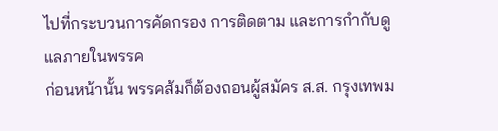ไปที่กระบวนการคัดกรอง การติดตาม และการกำกับดูแลภายในพรรค
ก่อนหน้านั้น พรรคส้มก็ต้องถอนผู้สมัคร ส.ส. กรุงเทพม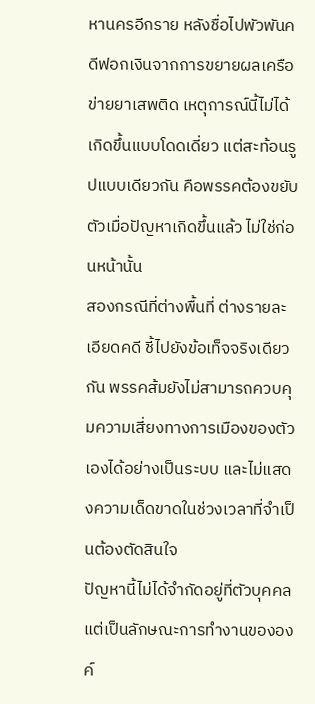หานครอีกราย หลังชื่อไปพัวพันคดีฟอกเงินจากการขยายผลเครือข่ายยาเสพติด เหตุการณ์นี้ไม่ได้เกิดขึ้นแบบโดดเดี่ยว แต่สะท้อนรูปแบบเดียวกัน คือพรรคต้องขยับตัวเมื่อปัญหาเกิดขึ้นแล้ว ไม่ใช่ก่อนหน้านั้น
สองกรณีที่ต่างพื้นที่ ต่างรายละเอียดคดี ชี้ไปยังข้อเท็จจริงเดียวกัน พรรคส้มยังไม่สามารถควบคุมความเสี่ยงทางการเมืองของตัวเองได้อย่างเป็นระบบ และไม่แสดงความเด็ดขาดในช่วงเวลาที่จำเป็นต้องตัดสินใจ
ปัญหานี้ไม่ได้จำกัดอยู่ที่ตัวบุคคล แต่เป็นลักษณะการทำงานขององค์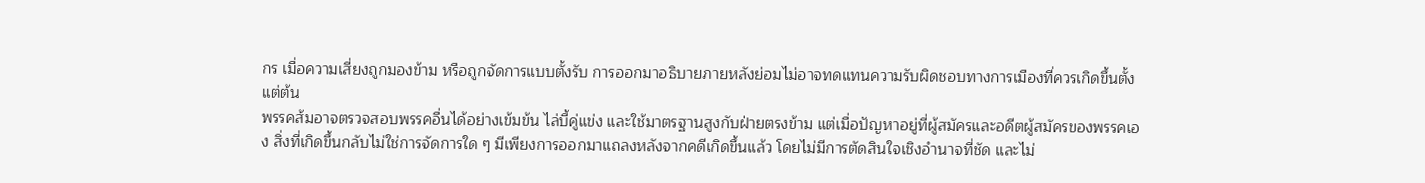กร เมื่อความเสี่ยงถูกมองข้าม หรือถูกจัดการแบบตั้งรับ การออกมาอธิบายภายหลังย่อมไม่อาจทดแทนความรับผิดชอบทางการเมืองที่ควรเกิดขึ้นตั้งแต่ต้น
พรรคส้มอาจตรวจสอบพรรคอื่นได้อย่างเข้มข้น ไล่บี้คู่แข่ง และใช้มาตรฐานสูงกับฝ่ายตรงข้าม แต่เมื่อปัญหาอยู่ที่ผู้สมัครและอดีตผู้สมัครของพรรคเอง สิ่งที่เกิดขึ้นกลับไม่ใช่การจัดการใด ๆ มีเพียงการออกมาแถลงหลังจากคดีเกิดขึ้นแล้ว โดยไม่มีการตัดสินใจเชิงอำนาจที่ชัด และไม่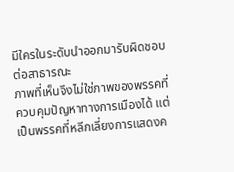มีใครในระดับนำออกมารับผิดชอบต่อสาธารณะ
ภาพที่เห็นจึงไม่ใช่ภาพของพรรคที่ควบคุมปัญหาทางการเมืองได้ แต่เป็นพรรคที่หลีกเลี่ยงการแสดงค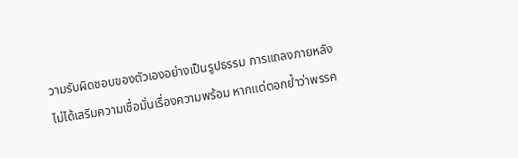วามรับผิดชอบของตัวเองอย่างเป็นรูปธรรม การแถลงภายหลังไม่ได้เสริมความเชื่อมั่นเรื่องความพร้อม หากแต่ตอกย้ำว่าพรรค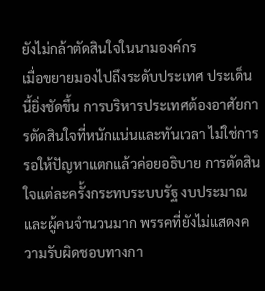ยังไม่กล้าตัดสินใจในนามองค์กร
เมื่อขยายมองไปถึงระดับประเทศ ประเด็นนี้ยิ่งชัดขึ้น การบริหารประเทศต้องอาศัยการตัดสินใจที่หนักแน่นและทันเวลา ไม่ใช่การรอให้ปัญหาแตกแล้วค่อยอธิบาย การตัดสินใจแต่ละครั้งกระทบระบบรัฐ งบประมาณ และผู้คนจำนวนมาก พรรคที่ยังไม่แสดงความรับผิดชอบทางกา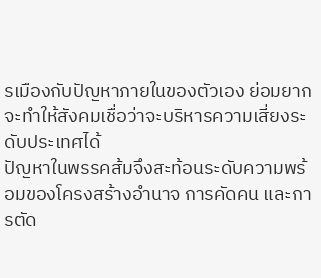รเมืองกับปัญหาภายในของตัวเอง ย่อมยากจะทำให้สังคมเชื่อว่าจะบริหารความเสี่ยงระดับประเทศได้
ปัญหาในพรรคส้มจึงสะท้อนระดับความพร้อมของโครงสร้างอำนาจ การคัดคน และการตัด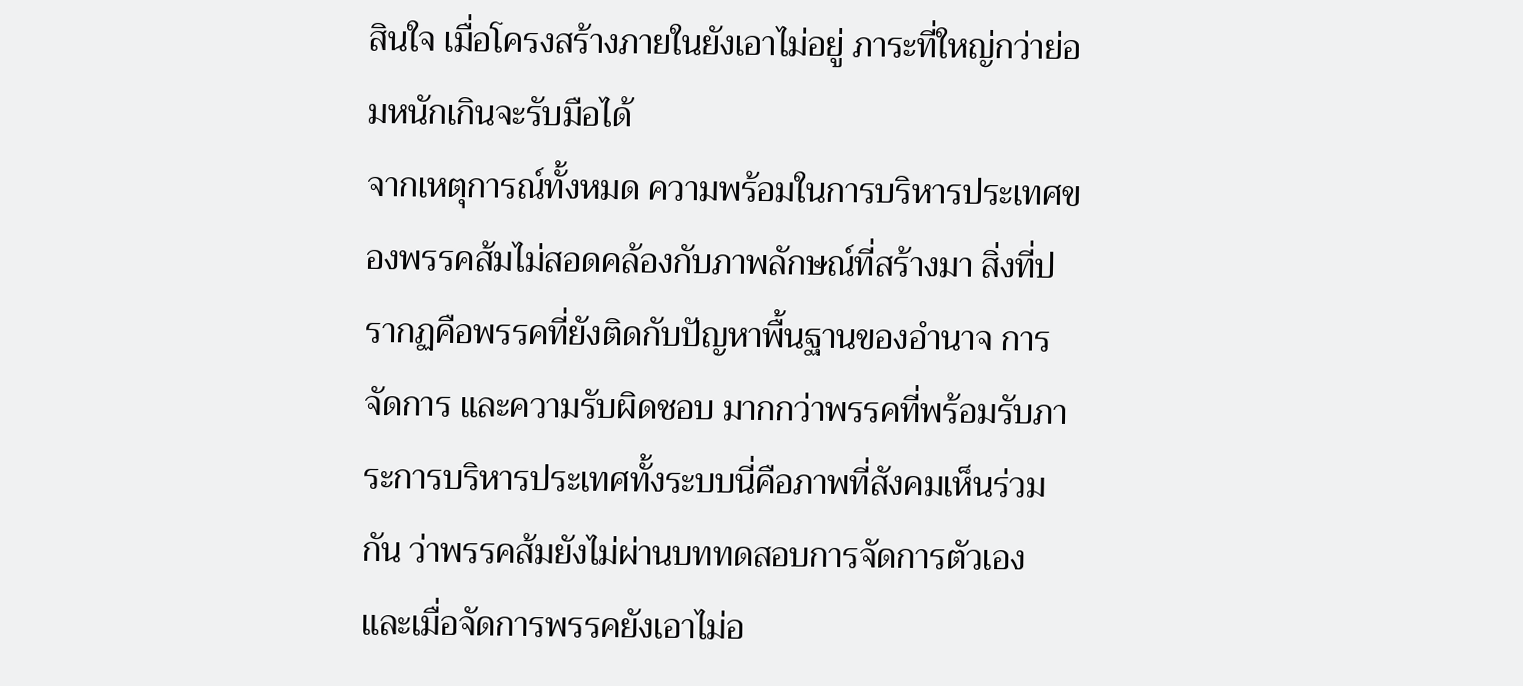สินใจ เมื่อโครงสร้างภายในยังเอาไม่อยู่ ภาระที่ใหญ่กว่าย่อมหนักเกินจะรับมือได้
จากเหตุการณ์ทั้งหมด ความพร้อมในการบริหารประเทศของพรรคส้มไม่สอดคล้องกับภาพลักษณ์ที่สร้างมา สิ่งที่ปรากฏคือพรรคที่ยังติดกับปัญหาพื้นฐานของอำนาจ การจัดการ และความรับผิดชอบ มากกว่าพรรคที่พร้อมรับภาระการบริหารประเทศทั้งระบบนี่คือภาพที่สังคมเห็นร่วมกัน ว่าพรรคส้มยังไม่ผ่านบททดสอบการจัดการตัวเอง และเมื่อจัดการพรรคยังเอาไม่อ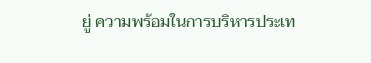ยู่ ความพร้อมในการบริหารประเท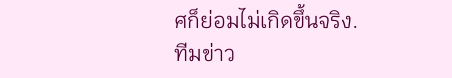ศก็ย่อมไม่เกิดขึ้นจริง.
ทีมข่าว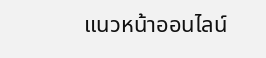แนวหน้าออนไลน์